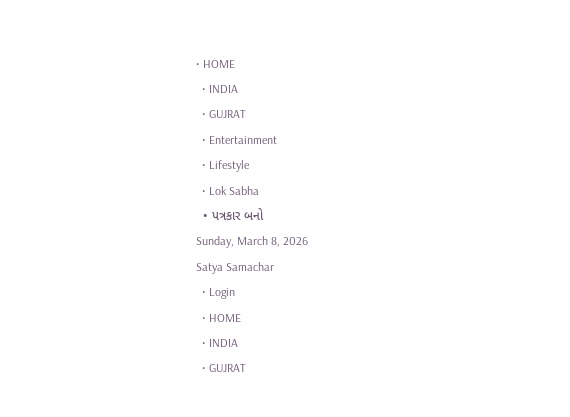• HOME
  • INDIA
  • GUJRAT
  • Entertainment
  • Lifestyle
  • Lok Sabha
  • પત્રકાર બનો
Sunday, March 8, 2026
Satya Samachar
  • Login
  • HOME
  • INDIA
  • GUJRAT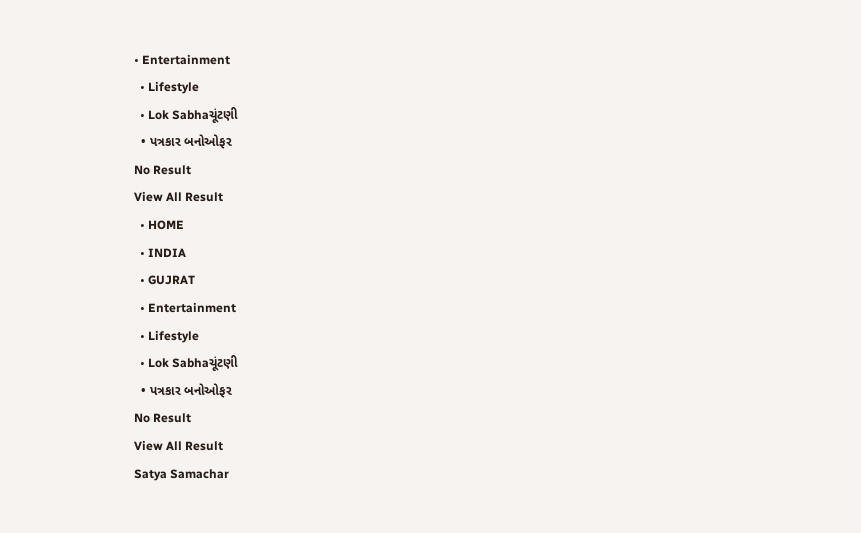• Entertainment
  • Lifestyle
  • Lok Sabhaચૂંટણી
  • પત્રકાર બનોઓફર
No Result
View All Result
  • HOME
  • INDIA
  • GUJRAT
  • Entertainment
  • Lifestyle
  • Lok Sabhaચૂંટણી
  • પત્રકાર બનોઓફર
No Result
View All Result
Satya Samachar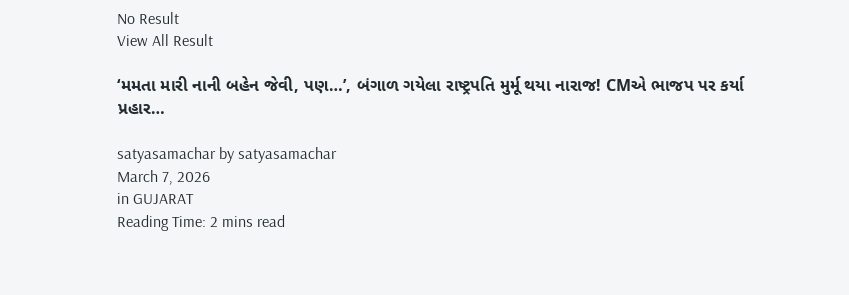No Result
View All Result

‘મમતા મારી નાની બહેન જેવી, પણ…’, બંગાળ ગયેલા રાષ્ટ્રપતિ મુર્મૂ થયા નારાજ! CMએ ભાજપ પર કર્યા પ્રહાર…

satyasamachar by satyasamachar
March 7, 2026
in GUJARAT
Reading Time: 2 mins read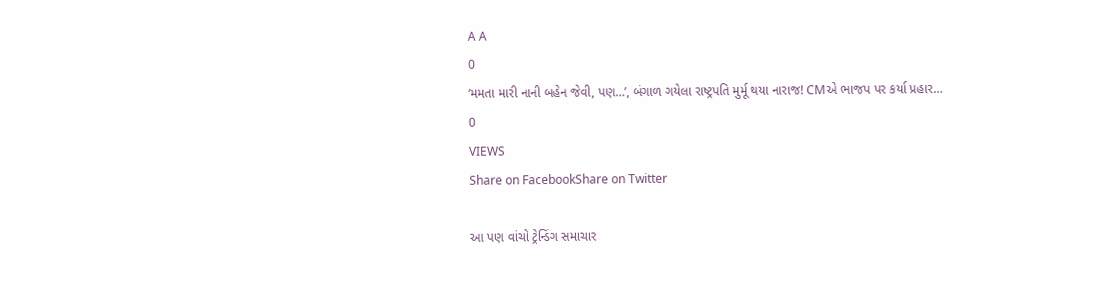A A
0
‘મમતા મારી નાની બહેન જેવી, પણ…’, બંગાળ ગયેલા રાષ્ટ્રપતિ મુર્મૂ થયા નારાજ! CMએ ભાજપ પર કર્યા પ્રહાર…
0
VIEWS
Share on FacebookShare on Twitter

આ પણ વાંચો ટ્રેન્ડિંગ સમાચાર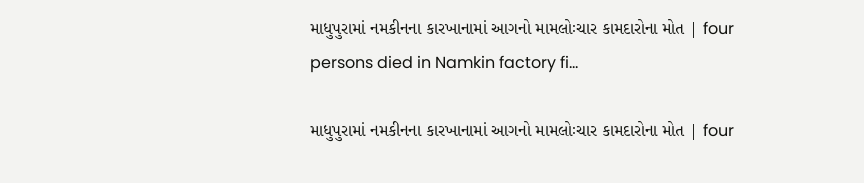માધુપુરામાં નમકીનના કારખાનામાં આગનો મામલોઃચાર કામદારોના મોત | four persons died in Namkin factory fi…

માધુપુરામાં નમકીનના કારખાનામાં આગનો મામલોઃચાર કામદારોના મોત | four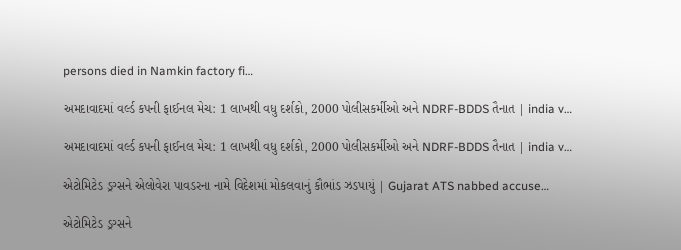persons died in Namkin factory fi…

અમદાવાદમાં વર્લ્ડ કપની ફાઈનલ મેચ: 1 લાખથી વધુ દર્શકો, 2000 પોલીસકર્મીઓ અને NDRF-BDDS તૈનાત | india v…

અમદાવાદમાં વર્લ્ડ કપની ફાઈનલ મેચ: 1 લાખથી વધુ દર્શકો, 2000 પોલીસકર્મીઓ અને NDRF-BDDS તૈનાત | india v…

એટોમિટેડ ડ્રગ્સને એલોવેરા પાવડરના નામે વિદેશમાં મોકલવાનું કૌભાંડ ઝડપાયું | Gujarat ATS nabbed accuse…

એટોમિટેડ ડ્રગ્સને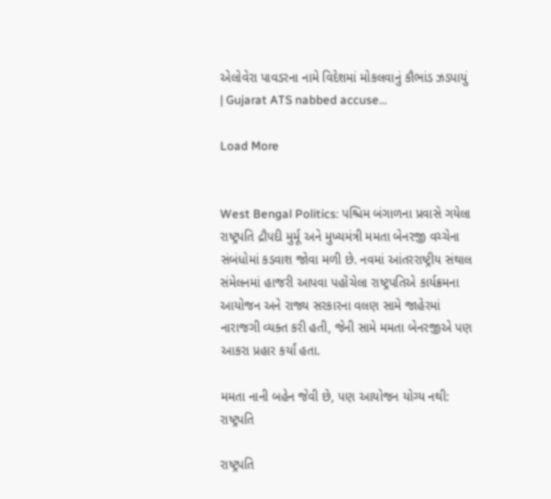એલોવેરા પાવડરના નામે વિદેશમાં મોકલવાનું કૌભાંડ ઝડપાયું | Gujarat ATS nabbed accuse…

Load More


West Bengal Politics: પશ્ચિમ બંગાળના પ્રવાસે ગયેલા રાષ્ટ્રપતિ દ્રૌપદી મુર્મૂ અને મુખ્યમંત્રી મમતા બેનરજી વચ્ચેના સંબંધોમાં કડવાશ જોવા મળી છે. નવમાં આંતરરાષ્ટ્રીય સંથાલ સંમેલનમાં હાજરી આપવા પહોંચેલા રાષ્ટ્રપતિએ કાર્યક્રમના આયોજન અને રાજ્ય સરકારના વલણ સામે જાહેરમાં નારાજગી વ્યક્ત કરી હતી, જેની સામે મમતા બેનરજીએ પણ આકરા પ્રહાર કર્યાં હતા.

મમતા નાની બહેન જેવી છે, પણ આયોજન યોગ્ય નથી: રાષ્ટ્રપતિ

રાષ્ટ્રપતિ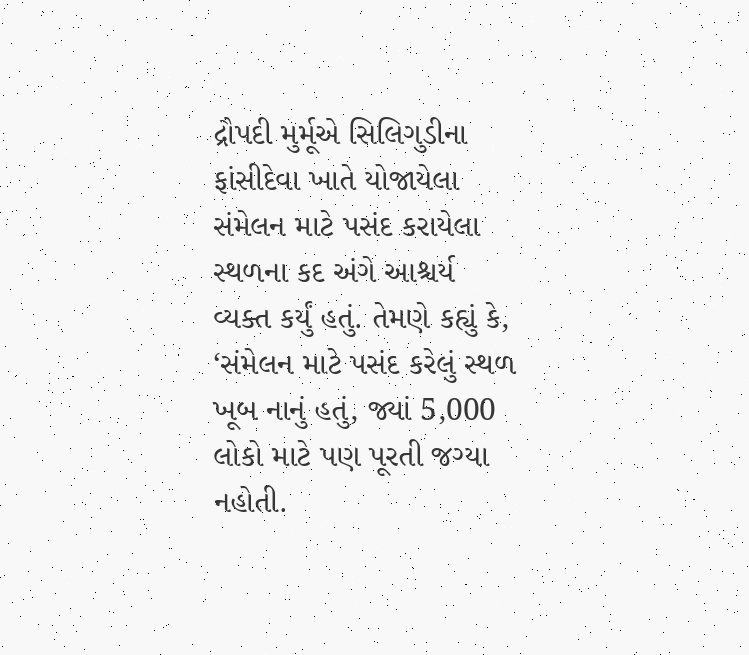દ્રૌપદી મુર્મૂએ સિલિગુડીના ફાંસીદેવા ખાતે યોજાયેલા સંમેલન માટે પસંદ કરાયેલા સ્થળના કદ અંગે આશ્ચર્ય વ્યક્ત કર્યું હતું. તેમણે કહ્યું કે, ‘સંમેલન માટે પસંદ કરેલું સ્થળ ખૂબ નાનું હતું, જ્યાં 5,000 લોકો માટે પણ પૂરતી જગ્યા નહોતી.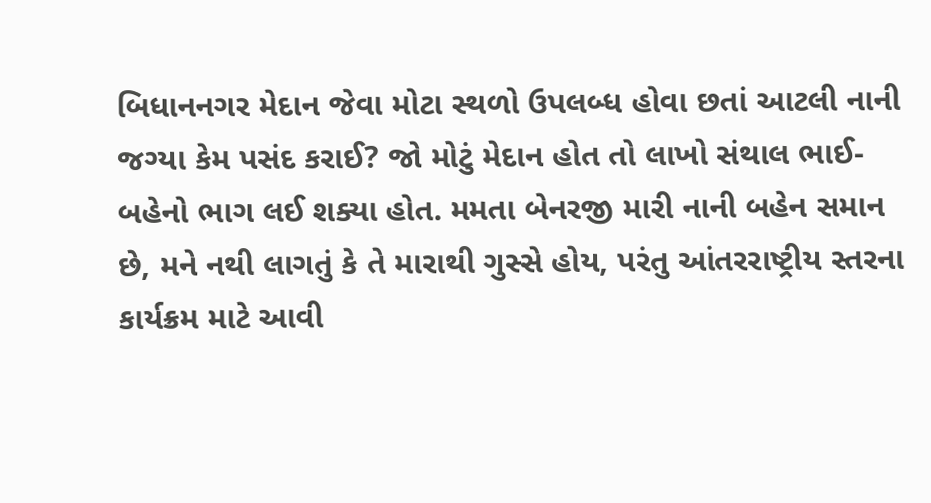બિધાનનગર મેદાન જેવા મોટા સ્થળો ઉપલબ્ધ હોવા છતાં આટલી નાની જગ્યા કેમ પસંદ કરાઈ? જો મોટું મેદાન હોત તો લાખો સંથાલ ભાઈ-બહેનો ભાગ લઈ શક્યા હોત. મમતા બેનરજી મારી નાની બહેન સમાન છે, મને નથી લાગતું કે તે મારાથી ગુસ્સે હોય, પરંતુ આંતરરાષ્ટ્રીય સ્તરના કાર્યક્રમ માટે આવી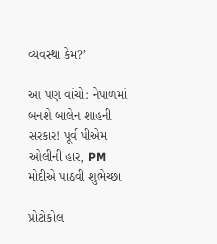વ્યવસ્થા કેમ?’

આ પણ વાંચો: નેપાળમાં બનશે બાલેન શાહની સરકાર! પૂર્વ પીએમ ઓલીની હાર, PM મોદીએ પાઠવી શુભેચ્છા

પ્રોટોકોલ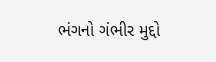ભંગનો ગંભીર મુદ્દો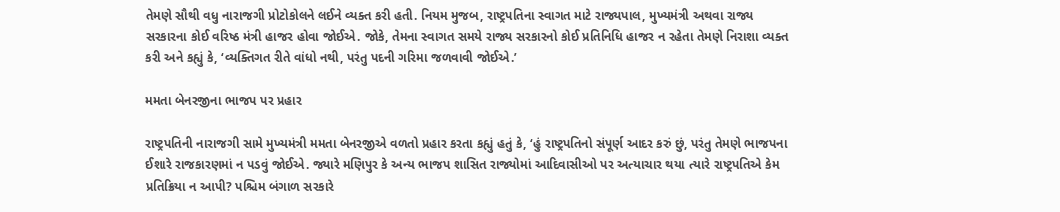તેમણે સૌથી વધુ નારાજગી પ્રોટોકોલને લઈને વ્યક્ત કરી હતી. નિયમ મુજબ, રાષ્ટ્રપતિના સ્વાગત માટે રાજ્યપાલ, મુખ્યમંત્રી અથવા રાજ્ય સરકારના કોઈ વરિષ્ઠ મંત્રી હાજર હોવા જોઈએ. જોકે, તેમના સ્વાગત સમયે રાજ્ય સરકારનો કોઈ પ્રતિનિધિ હાજર ન રહેતા તેમણે નિરાશા વ્યક્ત કરી અને કહ્યું કે, ‘વ્યક્તિગત રીતે વાંધો નથી, પરંતુ પદની ગરિમા જળવાવી જોઈએ.’

મમતા બેનરજીના ભાજપ પર પ્રહાર

રાષ્ટ્રપતિની નારાજગી સામે મુખ્યમંત્રી મમતા બેનરજીએ વળતો પ્રહાર કરતા કહ્યું હતું કે, ‘હું રાષ્ટ્રપતિનો સંપૂર્ણ આદર કરું છું, પરંતુ તેમણે ભાજપના ઈશારે રાજકારણમાં ન પડવું જોઈએ. જ્યારે મણિપુર કે અન્ય ભાજપ શાસિત રાજ્યોમાં આદિવાસીઓ પર અત્યાચાર થયા ત્યારે રાષ્ટ્રપતિએ કેમ પ્રતિક્રિયા ન આપી? પશ્ચિમ બંગાળ સરકારે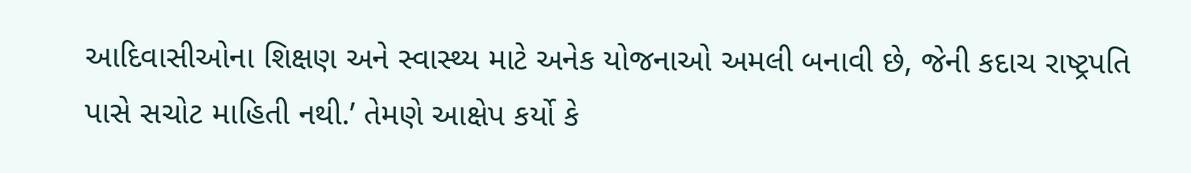આદિવાસીઓના શિક્ષણ અને સ્વાસ્થ્ય માટે અનેક યોજનાઓ અમલી બનાવી છે, જેની કદાચ રાષ્ટ્રપતિ પાસે સચોટ માહિતી નથી.’ તેમણે આક્ષેપ કર્યો કે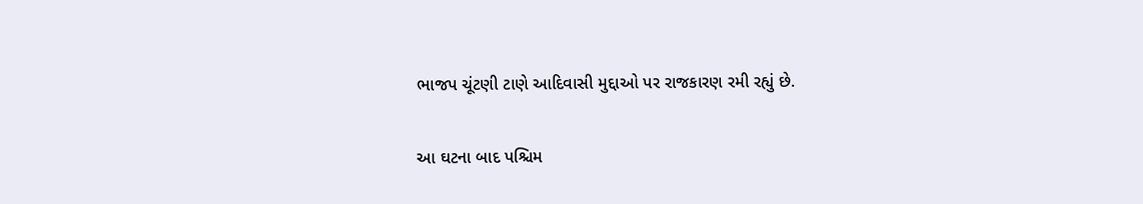ભાજપ ચૂંટણી ટાણે આદિવાસી મુદ્દાઓ પર રાજકારણ રમી રહ્યું છે.

આ ઘટના બાદ પશ્ચિમ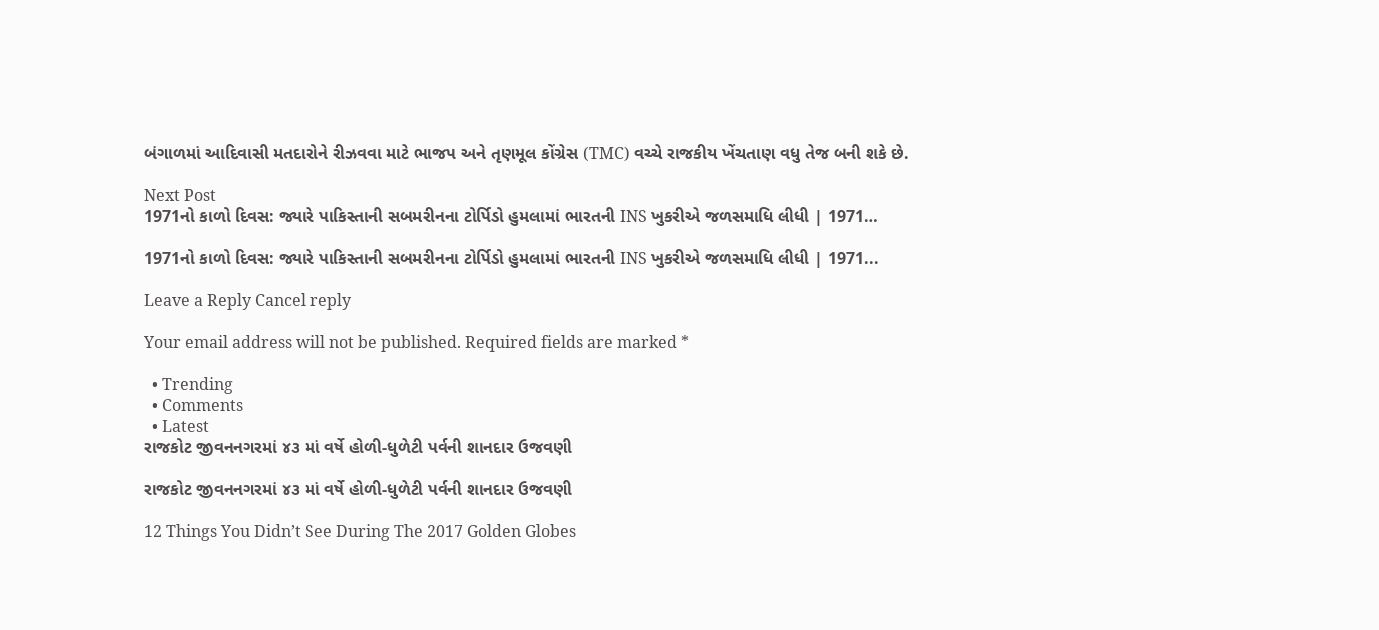બંગાળમાં આદિવાસી મતદારોને રીઝવવા માટે ભાજપ અને તૃણમૂલ કોંગ્રેસ (TMC) વચ્ચે રાજકીય ખેંચતાણ વધુ તેજ બની શકે છે.

Next Post
1971નો કાળો દિવસ: જ્યારે પાકિસ્તાની સબમરીનના ટોર્પિડો હુમલામાં ભારતની INS ખુકરીએ જળસમાધિ લીધી | 1971…

1971નો કાળો દિવસ: જ્યારે પાકિસ્તાની સબમરીનના ટોર્પિડો હુમલામાં ભારતની INS ખુકરીએ જળસમાધિ લીધી | 1971...

Leave a Reply Cancel reply

Your email address will not be published. Required fields are marked *

  • Trending
  • Comments
  • Latest
રાજકોટ જીવનનગરમાં ૪૩ માં વર્ષે હોળી-ધુળેટી પર્વની શાનદાર ઉજવણી

રાજકોટ જીવનનગરમાં ૪૩ માં વર્ષે હોળી-ધુળેટી પર્વની શાનદાર ઉજવણી

12 Things You Didn’t See During The 2017 Golden Globes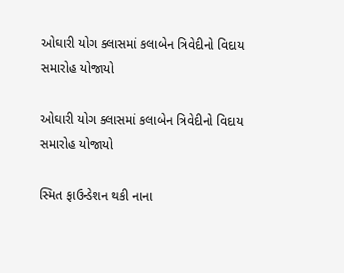ઓઘારી યોગ ક્લાસમાં કલાબેન ત્રિવેદીનો વિદાય સમારોહ યોજાયો

ઓઘારી યોગ ક્લાસમાં કલાબેન ત્રિવેદીનો વિદાય સમારોહ યોજાયો

સ્મિત ફાઉન્ડેશન થકી નાના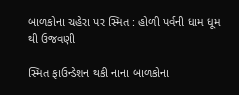બાળકોના ચહેરા પર સ્મિત : હોળી પર્વની ધામ ધૂમ થી ઉજવણી

સ્મિત ફાઉન્ડેશન થકી નાના બાળકોના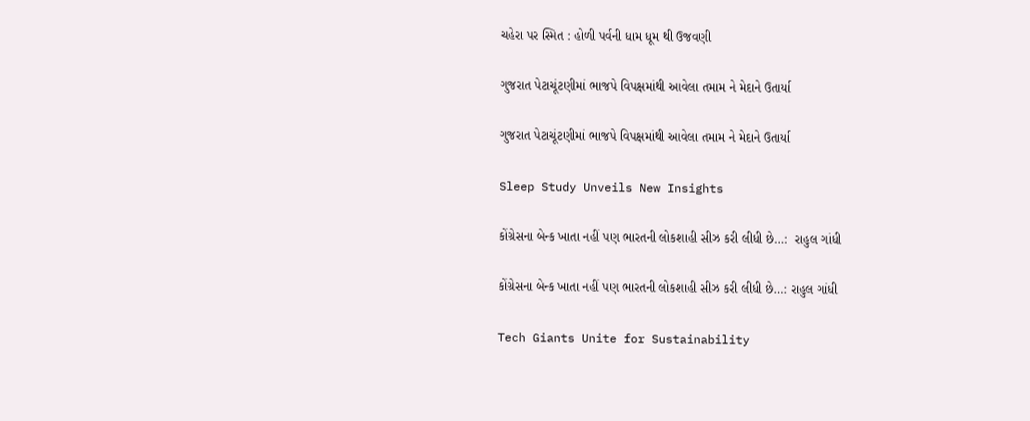ચહેરા પર સ્મિત : હોળી પર્વની ધામ ધૂમ થી ઉજવણી

ગુજરાત પેટાચૂંટણીમાં ભાજપે વિપક્ષમાંથી આવેલા તમામ ને મેદાને ઉતાર્યા

ગુજરાત પેટાચૂંટણીમાં ભાજપે વિપક્ષમાંથી આવેલા તમામ ને મેદાને ઉતાર્યા

Sleep Study Unveils New Insights

કોંગ્રેસના બેન્ક ખાતા નહીં પણ ભારતની લોકશાહી સીઝ કરી લીધી છે…:  રાહુલ ગાંધી

કોંગ્રેસના બેન્ક ખાતા નહીં પણ ભારતની લોકશાહી સીઝ કરી લીધી છે…: રાહુલ ગાંધી

Tech Giants Unite for Sustainability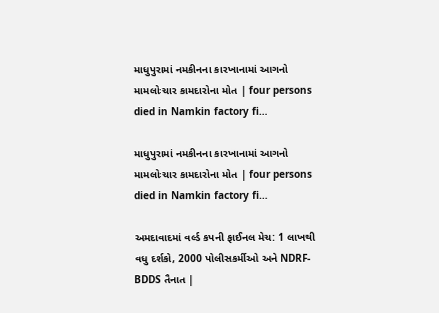માધુપુરામાં નમકીનના કારખાનામાં આગનો મામલોઃચાર કામદારોના મોત | four persons died in Namkin factory fi…

માધુપુરામાં નમકીનના કારખાનામાં આગનો મામલોઃચાર કામદારોના મોત | four persons died in Namkin factory fi…

અમદાવાદમાં વર્લ્ડ કપની ફાઈનલ મેચ: 1 લાખથી વધુ દર્શકો, 2000 પોલીસકર્મીઓ અને NDRF-BDDS તૈનાત |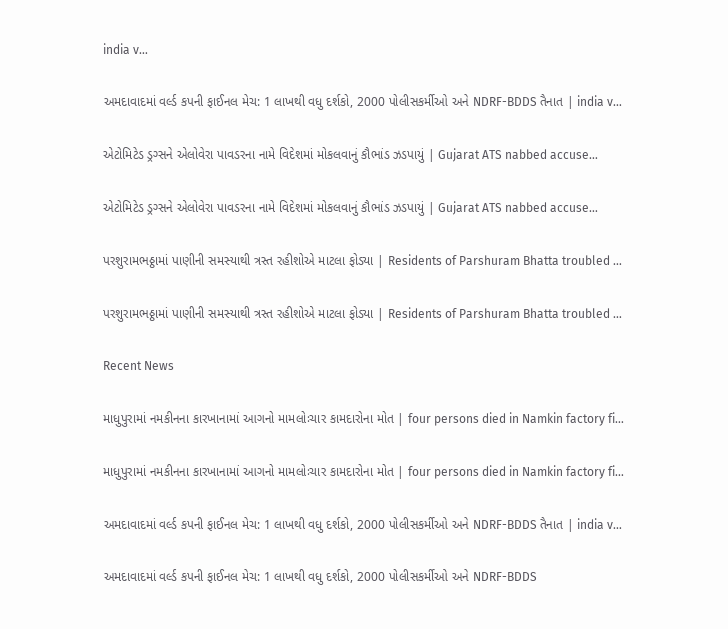india v…

અમદાવાદમાં વર્લ્ડ કપની ફાઈનલ મેચ: 1 લાખથી વધુ દર્શકો, 2000 પોલીસકર્મીઓ અને NDRF-BDDS તૈનાત | india v…

એટોમિટેડ ડ્રગ્સને એલોવેરા પાવડરના નામે વિદેશમાં મોકલવાનું કૌભાંડ ઝડપાયું | Gujarat ATS nabbed accuse…

એટોમિટેડ ડ્રગ્સને એલોવેરા પાવડરના નામે વિદેશમાં મોકલવાનું કૌભાંડ ઝડપાયું | Gujarat ATS nabbed accuse…

પરશુરામભઠ્ઠામાં પાણીની સમસ્યાથી ત્રસ્ત રહીશોએ માટલા ફોડ્યા | Residents of Parshuram Bhatta troubled …

પરશુરામભઠ્ઠામાં પાણીની સમસ્યાથી ત્રસ્ત રહીશોએ માટલા ફોડ્યા | Residents of Parshuram Bhatta troubled …

Recent News

માધુપુરામાં નમકીનના કારખાનામાં આગનો મામલોઃચાર કામદારોના મોત | four persons died in Namkin factory fi…

માધુપુરામાં નમકીનના કારખાનામાં આગનો મામલોઃચાર કામદારોના મોત | four persons died in Namkin factory fi…

અમદાવાદમાં વર્લ્ડ કપની ફાઈનલ મેચ: 1 લાખથી વધુ દર્શકો, 2000 પોલીસકર્મીઓ અને NDRF-BDDS તૈનાત | india v…

અમદાવાદમાં વર્લ્ડ કપની ફાઈનલ મેચ: 1 લાખથી વધુ દર્શકો, 2000 પોલીસકર્મીઓ અને NDRF-BDDS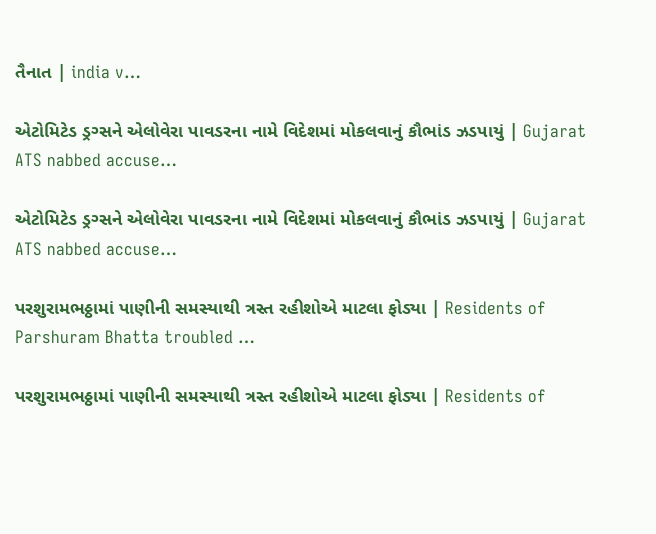તૈનાત | india v…

એટોમિટેડ ડ્રગ્સને એલોવેરા પાવડરના નામે વિદેશમાં મોકલવાનું કૌભાંડ ઝડપાયું | Gujarat ATS nabbed accuse…

એટોમિટેડ ડ્રગ્સને એલોવેરા પાવડરના નામે વિદેશમાં મોકલવાનું કૌભાંડ ઝડપાયું | Gujarat ATS nabbed accuse…

પરશુરામભઠ્ઠામાં પાણીની સમસ્યાથી ત્રસ્ત રહીશોએ માટલા ફોડ્યા | Residents of Parshuram Bhatta troubled …

પરશુરામભઠ્ઠામાં પાણીની સમસ્યાથી ત્રસ્ત રહીશોએ માટલા ફોડ્યા | Residents of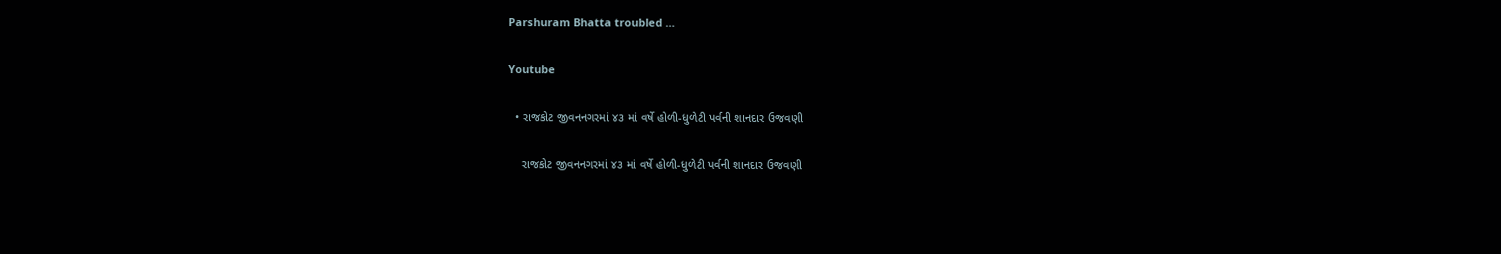Parshuram Bhatta troubled …

Youtube

  • રાજકોટ જીવનનગરમાં ૪૩ માં વર્ષે હોળી-ધુળેટી પર્વની શાનદાર ઉજવણી

    રાજકોટ જીવનનગરમાં ૪૩ માં વર્ષે હોળી-ધુળેટી પર્વની શાનદાર ઉજવણી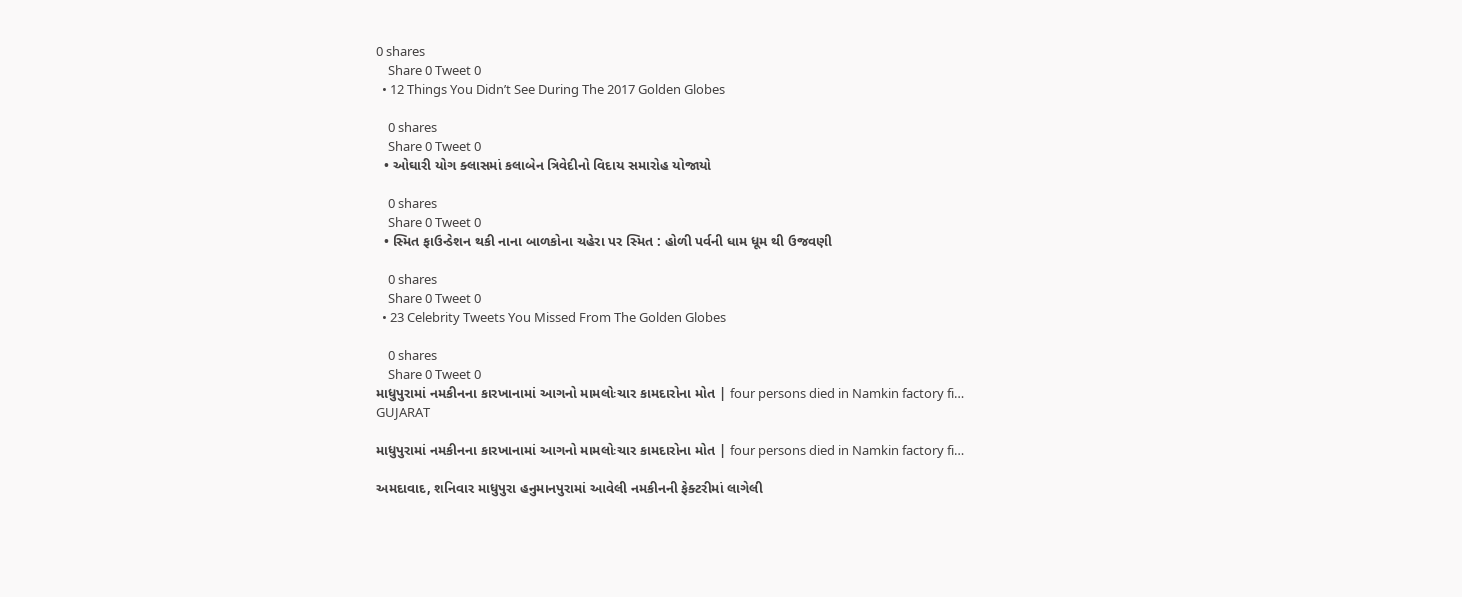0 shares
    Share 0 Tweet 0
  • 12 Things You Didn’t See During The 2017 Golden Globes

    0 shares
    Share 0 Tweet 0
  • ઓઘારી યોગ ક્લાસમાં કલાબેન ત્રિવેદીનો વિદાય સમારોહ યોજાયો

    0 shares
    Share 0 Tweet 0
  • સ્મિત ફાઉન્ડેશન થકી નાના બાળકોના ચહેરા પર સ્મિત : હોળી પર્વની ધામ ધૂમ થી ઉજવણી

    0 shares
    Share 0 Tweet 0
  • 23 Celebrity Tweets You Missed From The Golden Globes

    0 shares
    Share 0 Tweet 0
માધુપુરામાં નમકીનના કારખાનામાં આગનો મામલોઃચાર કામદારોના મોત | four persons died in Namkin factory fi…
GUJARAT

માધુપુરામાં નમકીનના કારખાનામાં આગનો મામલોઃચાર કામદારોના મોત | four persons died in Namkin factory fi…

અમદાવાદ, શનિવાર માધુપુરા હનુમાનપુરામાં આવેલી નમકીનની ફેક્ટરીમાં લાગેલી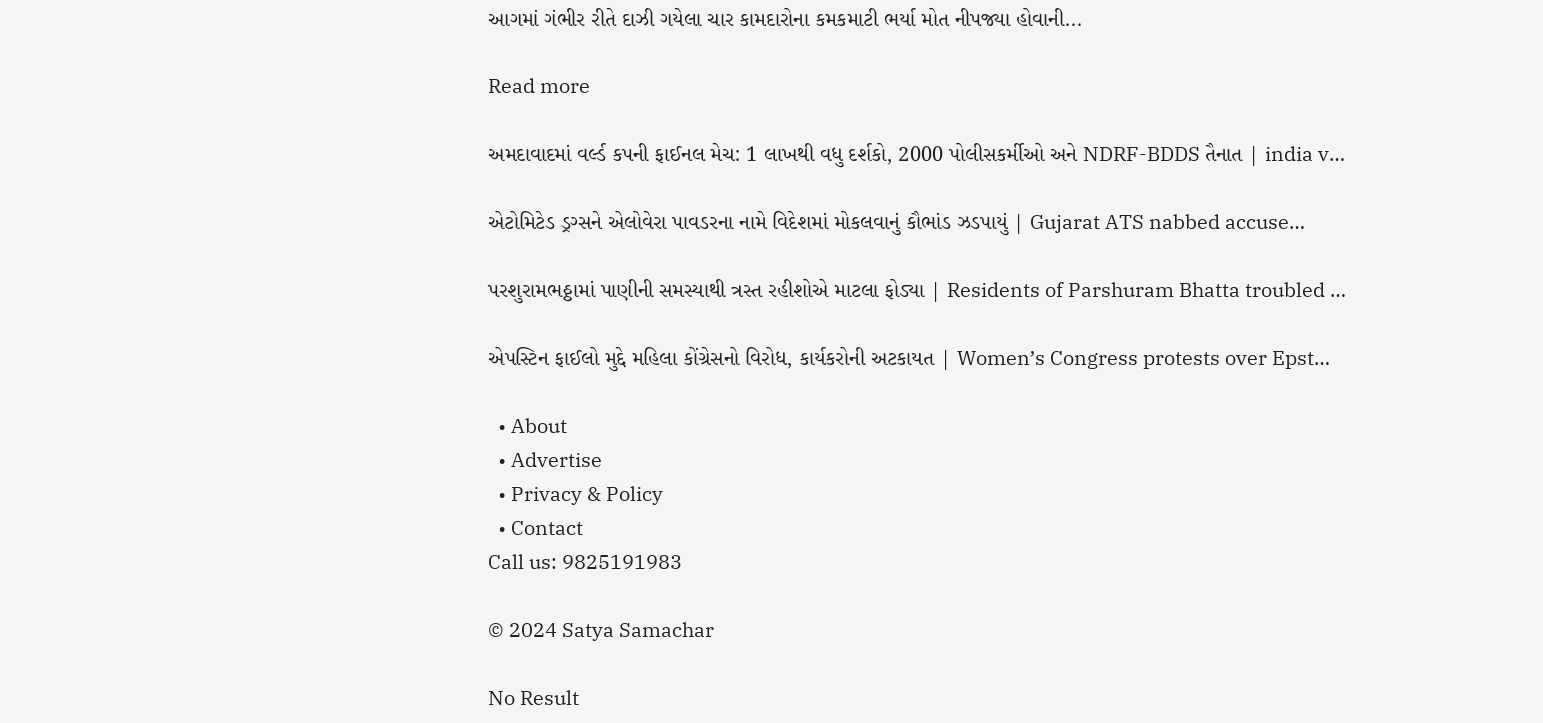આગમાં ગંભીર રીતે દાઝી ગયેલા ચાર કામદારોના કમકમાટી ભર્યા મોત નીપજ્યા હોવાની...

Read more

અમદાવાદમાં વર્લ્ડ કપની ફાઈનલ મેચ: 1 લાખથી વધુ દર્શકો, 2000 પોલીસકર્મીઓ અને NDRF-BDDS તૈનાત | india v…

એટોમિટેડ ડ્રગ્સને એલોવેરા પાવડરના નામે વિદેશમાં મોકલવાનું કૌભાંડ ઝડપાયું | Gujarat ATS nabbed accuse…

પરશુરામભઠ્ઠામાં પાણીની સમસ્યાથી ત્રસ્ત રહીશોએ માટલા ફોડ્યા | Residents of Parshuram Bhatta troubled …

એપસ્ટિન ફાઈલો મુદ્દે મહિલા કોંગ્રેસનો વિરોધ, કાર્યકરોની અટકાયત | Women’s Congress protests over Epst…

  • About
  • Advertise
  • Privacy & Policy
  • Contact
Call us: 9825191983

© 2024 Satya Samachar

No Result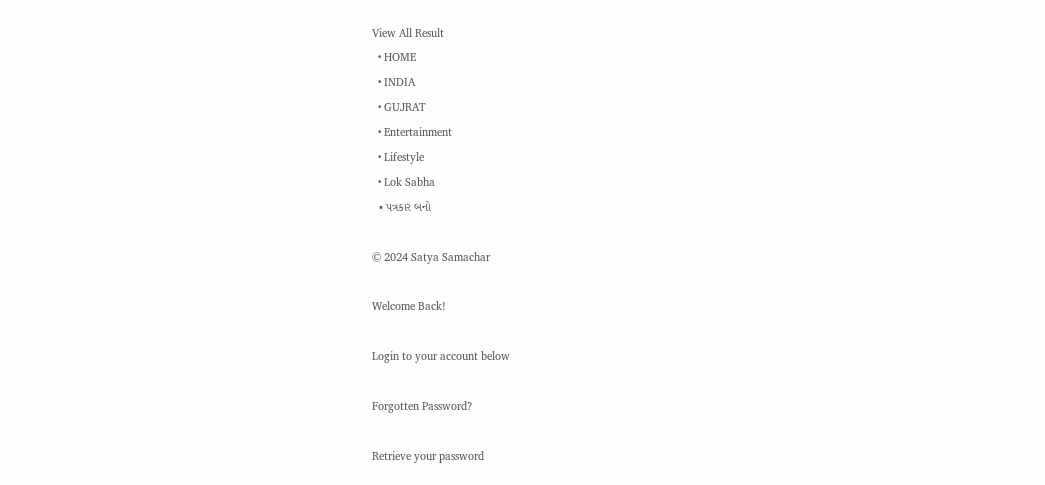View All Result
  • HOME
  • INDIA
  • GUJRAT
  • Entertainment
  • Lifestyle
  • Lok Sabha
  • પત્રકાર બનો

© 2024 Satya Samachar

Welcome Back!

Login to your account below

Forgotten Password?

Retrieve your password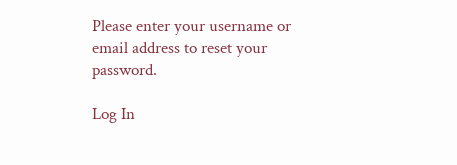Please enter your username or email address to reset your password.

Log In